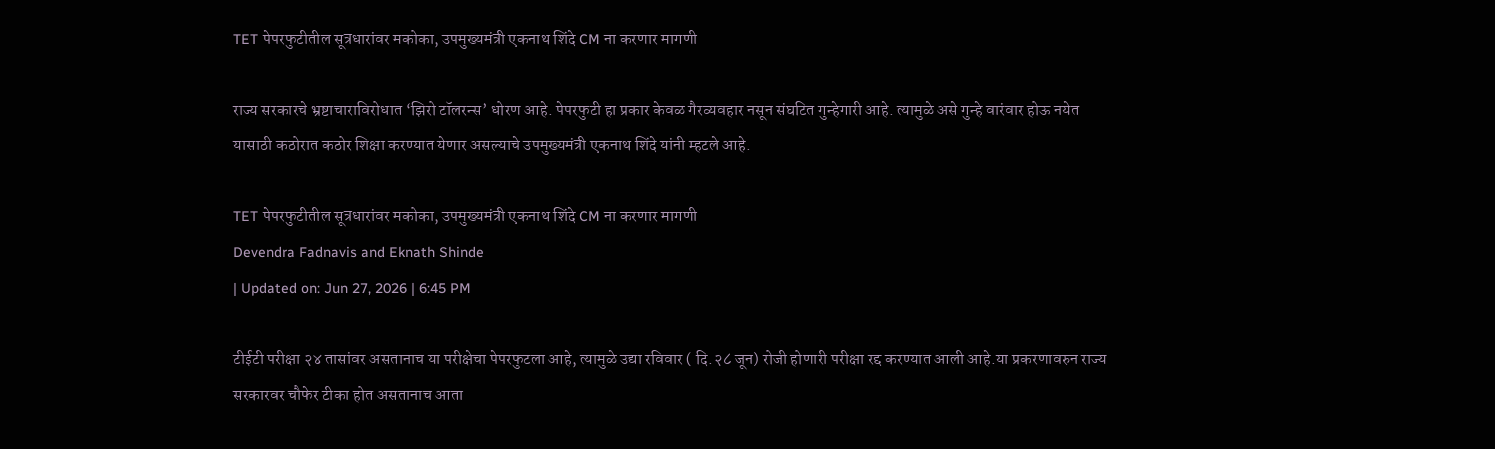TET पेपरफुटीतील सूत्रधारांवर मकोका, उपमुख्यमंत्री एकनाथ शिंदे CM ना करणार मागणी

राज्य सरकारचे भ्रष्टाचाराविरोधात ‘झिरो टॉलरन्स’ धोरण आहे. पेपरफुटी हा प्रकार केवळ गैरव्यवहार नसून संघटित गुन्हेगारी आहे. त्यामुळे असे गुन्हे वारंवार होऊ नयेत यासाठी कठोरात कठोर शिक्षा करण्यात येणार असल्याचे उपमुख्यमंत्री एकनाथ शिंदे यांनी म्हटले आहे.

TET पेपरफुटीतील सूत्रधारांवर मकोका, उपमुख्यमंत्री एकनाथ शिंदे CM ना करणार मागणी
Devendra Fadnavis and Eknath Shinde
| Updated on: Jun 27, 2026 | 6:45 PM

टीईटी परीक्षा २४ तासांवर असतानाच या परीक्षेचा पेपरफुटला आहे, त्यामुळे उद्या रविवार ( दि.२८ जून) रोजी होणारी परीक्षा रद्द करण्यात आली आहे.या प्रकरणावरुन राज्य सरकारवर चौफेर टीका होत असतानाच आता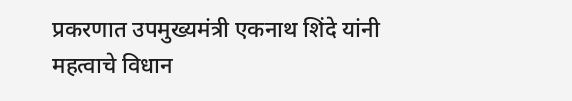प्रकरणात उपमुख्यमंत्री एकनाथ शिंदे यांनी महत्वाचे विधान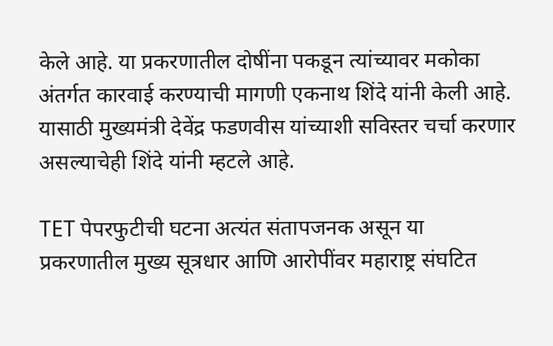केले आहे. या प्रकरणातील दोषींना पकडून त्यांच्यावर मकोका अंतर्गत कारवाई करण्याची मागणी एकनाथ शिंदे यांनी केली आहे. यासाठी मुख्यमंत्री देवेंद्र फडणवीस यांच्याशी सविस्तर चर्चा करणार असल्याचेही शिंदे यांनी म्हटले आहे.

TET पेपरफुटीची घटना अत्यंत संतापजनक असून या प्रकरणातील मुख्य सूत्रधार आणि आरोपींवर महाराष्ट्र संघटित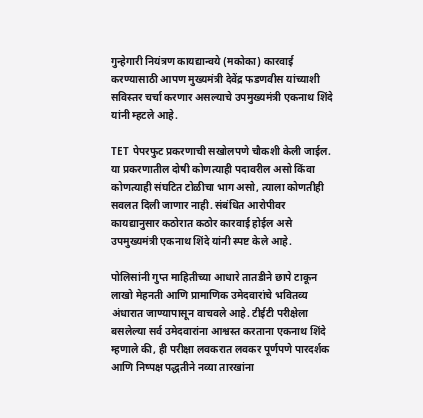गुन्हेगारी नियंत्रण कायद्यान्वये (मकोका) कारवाई करण्यासाठी आपण मुख्यमंत्री देवेंद्र फडणवीस यांच्याशी सविस्तर चर्चा करणार असल्याचे उपमुख्यमंत्री एकनाथ शिंदे यांनी म्हटले आहे.

TET पेपरफुट प्रकरणाची सखोलपणे चौकशी केली जाईल. या प्रकरणातील दोषी कोणत्याही पदावरील असो किंवा कोणत्याही संघटित टोळीचा भाग असो, त्याला कोणतीही सवलत दिली जाणार नाही. संबंधित आरोपीवर कायद्यानुसार कठोरात कठोर कारवाई होईल असे उपमुख्यमंत्री एकनाथ शिंदे यांनी स्पष्ट केले आहे.

पोलिसांनी गुप्त माहितीच्या आधारे तातडीने छापे टाकून लाखो मेहनती आणि प्रामाणिक उमेदवारांचे भवितव्य अंधारात जाण्यापासून वाचवले आहे. टीईटी परीक्षेला बसलेल्या सर्व उमेदवारांना आश्वस्त करताना एकनाथ शिंदे म्हणाले की, ही परीक्षा लवकरात लवकर पूर्णपणे पारदर्शक आणि निष्पक्ष पद्धतीने नव्या तारखांना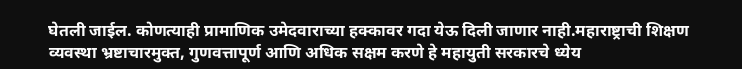घेतली जाईल. कोणत्याही प्रामाणिक उमेदवाराच्या हक्कावर गदा येऊ दिली जाणार नाही.महाराष्ट्राची शिक्षण व्यवस्था भ्रष्टाचारमुक्त, गुणवत्तापूर्ण आणि अधिक सक्षम करणे हे महायुती सरकारचे ध्येय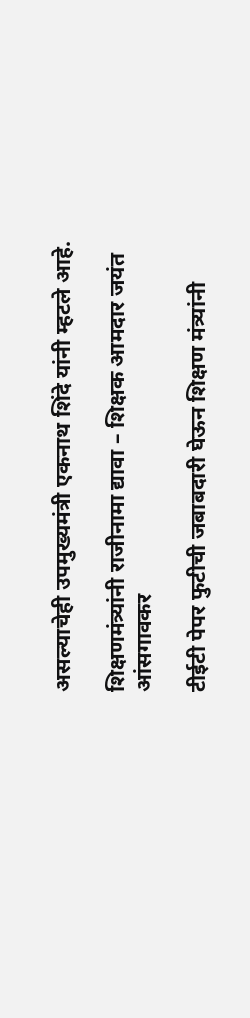असल्याचेही उपमुख्यमंत्री एकनाथ शिंदे यांनी म्हटले आहे.

शिक्षणमंत्र्यांनी राजीनामा द्यावा – शिक्षक आमदार जयंत आंसगावकर

टीईटी पेपर फुटीची जबाबदारी घेऊन शिक्षण मंत्र्यांनी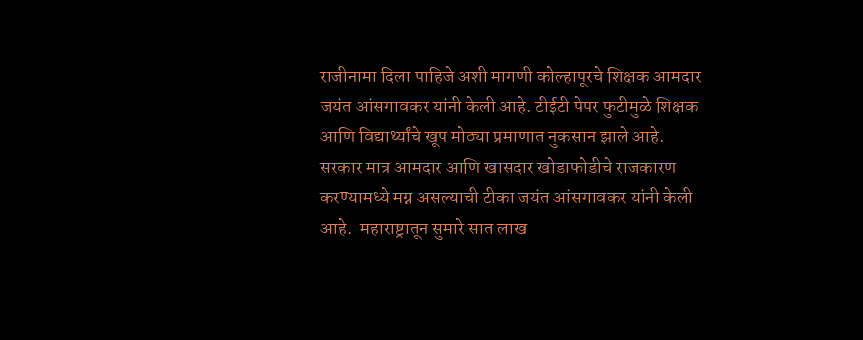राजीनामा दिला पाहिजे अशी मागणी कोल्हापूरचे शिक्षक आमदार जयंत आंसगावकर यांनी केली आहे. टीईटी पेपर फुटीमुळे शिक्षक आणि विद्यार्थ्यांचे खूप मोठ्या प्रमाणात नुकसान झाले आहे. सरकार मात्र आमदार आणि खासदार खोडाफोडीचे राजकारण करण्यामध्ये मग्न असल्याची टीका जयंत आंसगावकर यांनी केली आहे.  महाराष्ट्रातून सुमारे सात लाख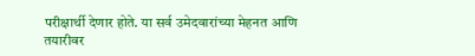परीक्षार्थी देणार होते. या सर्व उमेदवारांच्या मेहनत आणि तयारीवर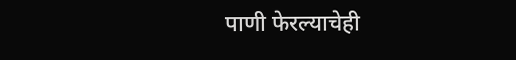पाणी फेरल्याचेही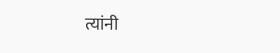त्यांनी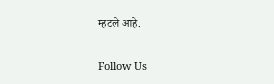म्हटले आहे.

Follow Us